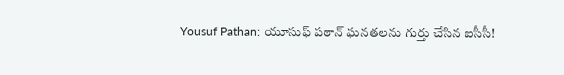Yousuf Pathan: యూసుఫ్ పఠాన్ ఘనతలను గుర్తు చేసిన ఐసీసీ!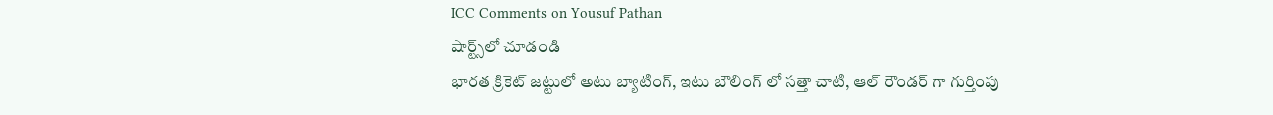ICC Comments on Yousuf Pathan
షార్ట్స్‌లో చూడండి
భారత క్రికెట్ జట్టులో అటు బ్యాటింగ్, ఇటు బౌలింగ్ లో సత్తా చాటి, ఆల్ రౌండర్ గా గుర్తింపు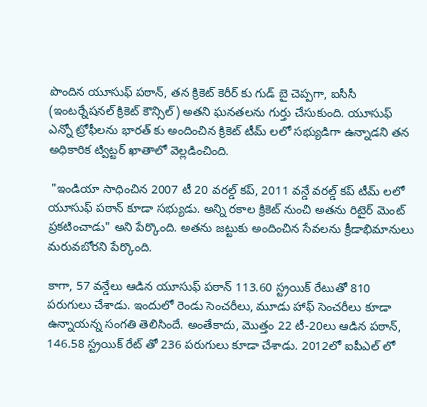పొందిన యూసుఫ్ పఠాన్, తన క్రికెట్ కెరీర్ కు గుడ్ బై చెప్పగా, ఐసీసీ (ఇంటర్నేషనల్ క్రికెట్ కౌన్సిల్) అతని ఘనతలను గుర్తు చేసుకుంది. యూసుఫ్ ఎన్నో ట్రోఫీలను భారత్ కు అందించిన క్రికెట్ టీమ్ లలో సభ్యుడిగా ఉన్నాడని తన అధికారిక ట్విట్టర్ ఖాతాలో వెల్లడించింది.

 "ఇండియా సాధించిన 2007 టీ 20 వరల్డ్ కప్, 2011 వన్డే వరల్డ్ కప్ టీమ్ లలో యూసుఫ్ పఠాన్ కూడా సభ్యుడు. అన్ని రకాల క్రికెట్ నుంచి అతను రిటైర్ మెంట్ ప్రకటించాడు" అని పేర్కొంది. అతను జట్టుకు అందించిన సేవలను క్రీడాభిమానులు మరువబోరని పేర్కొంది.

కాగా, 57 వన్డేలు ఆడిన యూసుఫ్ పఠాన్ 113.60 స్ట్రయిక్ రేటుతో 810 పరుగులు చేశాడు. ఇందులో రెండు సెంచరీలు, మూడు హాఫ్ సెంచరీలు కూడా ఉన్నాయన్న సంగతి తెలిసిందే. అంతేకాదు, మొత్తం 22 టీ-20లు ఆడిన పఠాన్, 146.58 స్ట్రయిక్ రేట్ తో 236 పరుగులు కూడా చేశాడు. 2012లో ఐపీఎల్ లో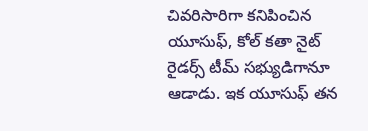చివరిసారిగా కనిపించిన యూసుఫ్, కోల్ కతా నైట్ రైడర్స్ టీమ్ సభ్యుడిగానూ ఆడాడు. ఇక యూసుఫ్ తన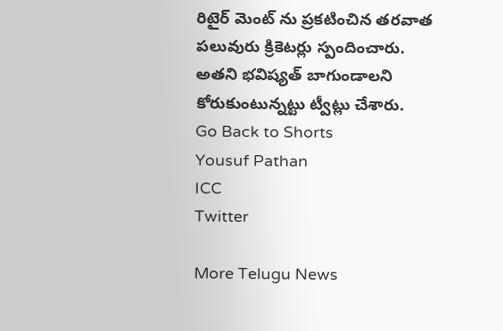రిటైర్ మెంట్ ను ప్రకటించిన తరవాత పలువురు క్రికెటర్లు స్పందించారు. అతని భవిష్యత్ బాగుండాలని కోరుకుంటున్నట్టు ట్వీట్లు చేశారు.
Go Back to Shorts
Yousuf Pathan
ICC
Twitter

More Telugu News